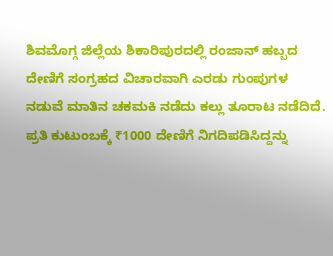ಶಿವಮೊಗ್ಗ ಜಿಲ್ಲೆಯ ಶಿಕಾರಿಪುರದಲ್ಲಿ ರಂಜಾನ್ ಹಬ್ಬದ ದೇಣಿಗೆ ಸಂಗ್ರಹದ ವಿಚಾರವಾಗಿ ಎರಡು ಗುಂಪುಗಳ ನಡುವೆ ಮಾತಿನ ಚಕಮಕಿ ನಡೆದು ಕಲ್ಲು ತೂರಾಟ ನಡೆದಿದೆ. ಪ್ರತಿ ಕುಟುಂಬಕ್ಕೆ ₹1000 ದೇಣಿಗೆ ನಿಗದಿಪಡಿಸಿದ್ದನ್ನು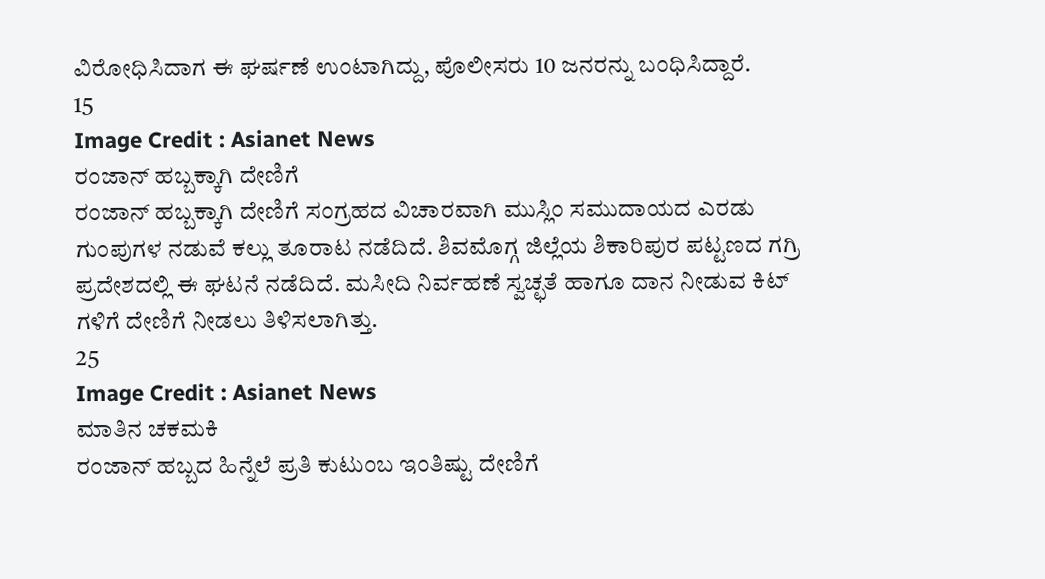ವಿರೋಧಿಸಿದಾಗ ಈ ಘರ್ಷಣೆ ಉಂಟಾಗಿದ್ದು, ಪೊಲೀಸರು 10 ಜನರನ್ನು ಬಂಧಿಸಿದ್ದಾರೆ.
15
Image Credit : Asianet News
ರಂಜಾನ್ ಹಬ್ಬಕ್ಕಾಗಿ ದೇಣಿಗೆ
ರಂಜಾನ್ ಹಬ್ಬಕ್ಕಾಗಿ ದೇಣಿಗೆ ಸಂಗ್ರಹದ ವಿಚಾರವಾಗಿ ಮುಸ್ಲಿಂ ಸಮುದಾಯದ ಎರಡು ಗುಂಪುಗಳ ನಡುವೆ ಕಲ್ಲು ತೂರಾಟ ನಡೆದಿದೆ. ಶಿವಮೊಗ್ಗ ಜಿಲ್ಲೆಯ ಶಿಕಾರಿಪುರ ಪಟ್ಟಣದ ಗಗ್ರಿ ಪ್ರದೇಶದಲ್ಲಿ ಈ ಘಟನೆ ನಡೆದಿದೆ. ಮಸೀದಿ ನಿರ್ವಹಣೆ ಸ್ವಚ್ಛತೆ ಹಾಗೂ ದಾನ ನೀಡುವ ಕಿಟ್ ಗಳಿಗೆ ದೇಣಿಗೆ ನೀಡಲು ತಿಳಿಸಲಾಗಿತ್ತು.
25
Image Credit : Asianet News
ಮಾತಿನ ಚಕಮಕಿ
ರಂಜಾನ್ ಹಬ್ಬದ ಹಿನ್ನೆಲೆ ಪ್ರತಿ ಕುಟುಂಬ ಇಂತಿಷ್ಟು ದೇಣಿಗೆ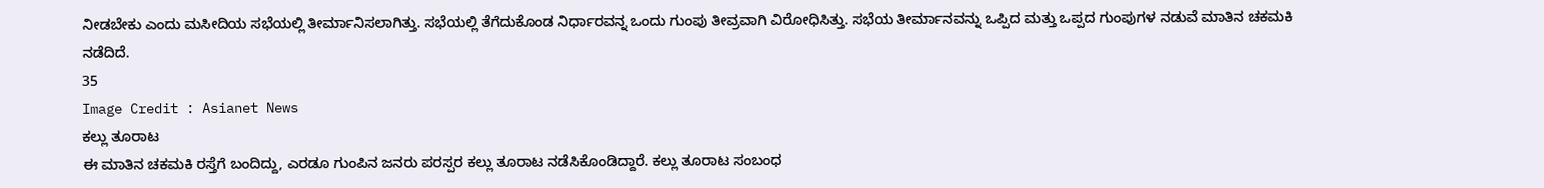ನೀಡಬೇಕು ಎಂದು ಮಸೀದಿಯ ಸಭೆಯಲ್ಲಿ ತೀರ್ಮಾನಿಸಲಾಗಿತ್ತು. ಸಭೆಯಲ್ಲಿ ತೆಗೆದುಕೊಂಡ ನಿರ್ಧಾರವನ್ನ ಒಂದು ಗುಂಪು ತೀವ್ರವಾಗಿ ವಿರೋಧಿಸಿತ್ತು. ಸಭೆಯ ತೀರ್ಮಾನವನ್ನು ಒಪ್ಪಿದ ಮತ್ತು ಒಪ್ಪದ ಗುಂಪುಗಳ ನಡುವೆ ಮಾತಿನ ಚಕಮಕಿ ನಡೆದಿದೆ.
35
Image Credit : Asianet News
ಕಲ್ಲು ತೂರಾಟ
ಈ ಮಾತಿನ ಚಕಮಕಿ ರಸ್ತೆಗೆ ಬಂದಿದ್ದು, ಎರಡೂ ಗುಂಪಿನ ಜನರು ಪರಸ್ಪರ ಕಲ್ಲು ತೂರಾಟ ನಡೆಸಿಕೊಂಡಿದ್ದಾರೆ. ಕಲ್ಲು ತೂರಾಟ ಸಂಬಂಧ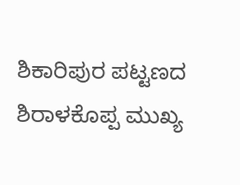ಶಿಕಾರಿಪುರ ಪಟ್ಟಣದ ಶಿರಾಳಕೊಪ್ಪ ಮುಖ್ಯ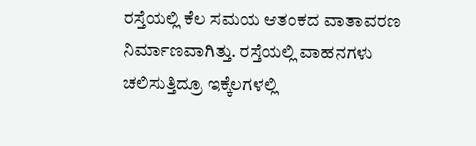ರಸ್ತೆಯಲ್ಲಿ ಕೆಲ ಸಮಯ ಆತಂಕದ ವಾತಾವರಣ ನಿರ್ಮಾಣವಾಗಿತ್ತು. ರಸ್ತೆಯಲ್ಲಿ ವಾಹನಗಳು ಚಲಿಸುತ್ತಿದ್ರೂ ಇಕ್ಕೆಲಗಳಲ್ಲಿ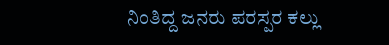ನಿಂತಿದ್ದ ಜನರು ಪರಸ್ಪರ ಕಲ್ಲು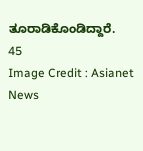ತೂರಾಡಿಕೊಂಡಿದ್ದಾರೆ.
45
Image Credit : Asianet News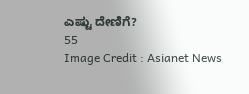ಎಷ್ಟು ದೇಣಿಗೆ?
55
Image Credit : Asianet News